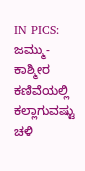IN PICS: ಜಮ್ಮು-ಕಾಶ್ಮೀರ ಕಣಿವೆಯಲ್ಲಿ ಕಲ್ಲಾಗುವಷ್ಟು ಚಳಿ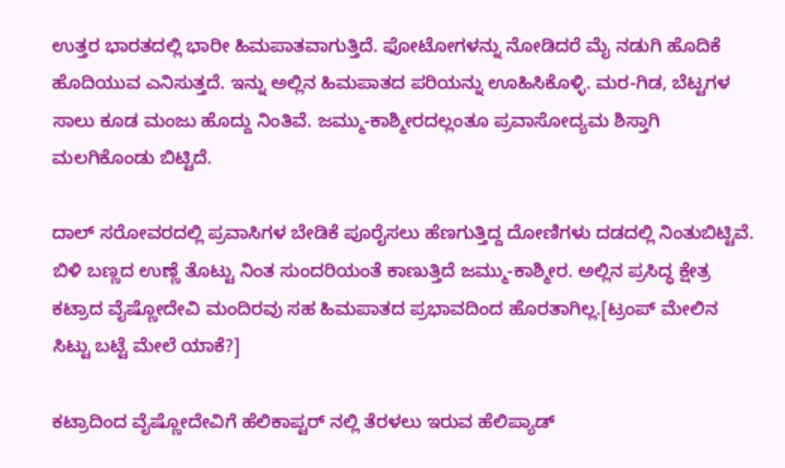ಉತ್ತರ ಭಾರತದಲ್ಲಿ ಭಾರೀ ಹಿಮಪಾತವಾಗುತ್ತಿದೆ. ಫೋಟೋಗಳನ್ನು ನೋಡಿದರೆ ಮೈ ನಡುಗಿ ಹೊದಿಕೆ ಹೊದಿಯುವ ಎನಿಸುತ್ತದೆ. ಇನ್ನು ಅಲ್ಲಿನ ಹಿಮಪಾತದ ಪರಿಯನ್ನು ಊಹಿಸಿಕೊಳ್ಳಿ. ಮರ-ಗಿಡ, ಬೆಟ್ಟಗಳ ಸಾಲು ಕೂಡ ಮಂಜು ಹೊದ್ದು ನಿಂತಿವೆ. ಜಮ್ಮು-ಕಾಶ್ಮೀರದಲ್ಲಂತೂ ಪ್ರವಾಸೋದ್ಯಮ ಶಿಸ್ತಾಗಿ ಮಲಗಿಕೊಂಡು ಬಿಟ್ಟಿದೆ.

ದಾಲ್ ಸರೋವರದಲ್ಲಿ ಪ್ರವಾಸಿಗಳ ಬೇಡಿಕೆ ಪೂರೈಸಲು ಹೆಣಗುತ್ತಿದ್ದ ದೋಣಿಗಳು ದಡದಲ್ಲಿ ನಿಂತುಬಿಟ್ಟಿವೆ. ಬಿಳಿ ಬಣ್ಣದ ಉಣ್ಣೆ ತೊಟ್ಟು ನಿಂತ ಸುಂದರಿಯಂತೆ ಕಾಣುತ್ತಿದೆ ಜಮ್ಮು-ಕಾಶ್ಮೀರ. ಅಲ್ಲಿನ ಪ್ರಸಿದ್ಧ ಕ್ಷೇತ್ರ ಕಟ್ರಾದ ವೈಷ್ಣೋದೇವಿ ಮಂದಿರವು ಸಹ ಹಿಮಪಾತದ ಪ್ರಭಾವದಿಂದ ಹೊರತಾಗಿಲ್ಲ.[ಟ್ರಂಪ್ ಮೇಲಿನ ಸಿಟ್ಟು ಬಟ್ಟೆ ಮೇಲೆ ಯಾಕೆ?]

ಕಟ್ರಾದಿಂದ ವೈಷ್ಣೋದೇವಿಗೆ ಹೆಲಿಕಾಪ್ಟರ್ ನಲ್ಲಿ ತೆರಳಲು ಇರುವ ಹೆಲಿಪ್ಯಾಡ್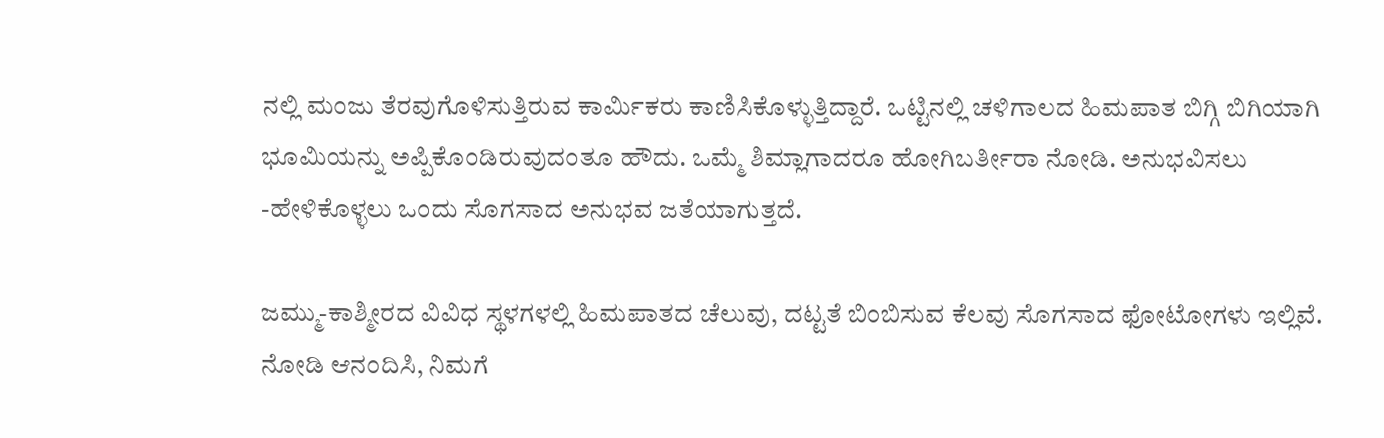ನಲ್ಲಿ ಮಂಜು ತೆರವುಗೊಳಿಸುತ್ತಿರುವ ಕಾರ್ಮಿಕರು ಕಾಣಿಸಿಕೊಳ್ಳುತ್ತಿದ್ದಾರೆ. ಒಟ್ಟಿನಲ್ಲಿ ಚಳಿಗಾಲದ ಹಿಮಪಾತ ಬಿಗ್ಗಿ ಬಿಗಿಯಾಗಿ ಭೂಮಿಯನ್ನು ಅಪ್ಪಿಕೊಂಡಿರುವುದಂತೂ ಹೌದು. ಒಮ್ಮೆ ಶಿಮ್ಲಾಗಾದರೂ ಹೋಗಿಬರ್ತೀರಾ ನೋಡಿ. ಅನುಭವಿಸಲು -ಹೇಳಿಕೊಳ್ಳಲು ಒಂದು ಸೊಗಸಾದ ಅನುಭವ ಜತೆಯಾಗುತ್ತದೆ.

ಜಮ್ಮು-ಕಾಶ್ಮೀರದ ವಿವಿಧ ಸ್ಥಳಗಳಲ್ಲಿ ಹಿಮಪಾತದ ಚೆಲುವು, ದಟ್ಟತೆ ಬಿಂಬಿಸುವ ಕೆಲವು ಸೊಗಸಾದ ಫೋಟೋಗಳು ಇಲ್ಲಿವೆ. ನೋಡಿ ಆನಂದಿಸಿ, ನಿಮಗೆ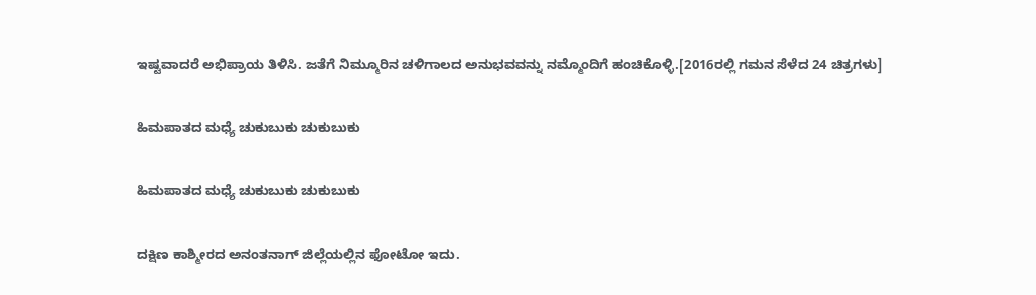ಇಷ್ಟವಾದರೆ ಅಭಿಪ್ರಾಯ ತಿಳಿಸಿ. ಜತೆಗೆ ನಿಮ್ಮೂರಿನ ಚಳಿಗಾಲದ ಅನುಭವವನ್ನು ನಮ್ಮೊಂದಿಗೆ ಹಂಚಿಕೊಳ್ಳಿ.[2016ರಲ್ಲಿ ಗಮನ ಸೆಳೆದ 24 ಚಿತ್ರಗಳು]

ಹಿಮಪಾತದ ಮಧ್ಯೆ ಚುಕುಬುಕು ಚುಕುಬುಕು

ಹಿಮಪಾತದ ಮಧ್ಯೆ ಚುಕುಬುಕು ಚುಕುಬುಕು

ದಕ್ಷಿಣ ಕಾಶ್ಮೀರದ ಅನಂತನಾಗ್ ಜಿಲ್ಲೆಯಲ್ಲಿನ ಫೋಟೋ ಇದು.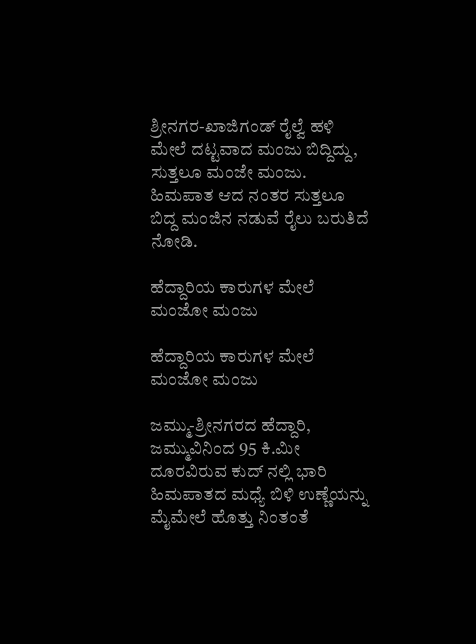ಶ್ರೀನಗರ-ಖಾಜಿಗಂಡ್ ರೈಲ್ವೆ ಹಳಿ ಮೇಲೆ ದಟ್ಟವಾದ ಮಂಜು ಬಿದ್ದಿದ್ದು, ಸುತ್ತಲೂ ಮಂಜೇ ಮಂಜು. ಹಿಮಪಾತ ಆದ ನಂತರ ಸುತ್ತಲೂ ಬಿದ್ದ ಮಂಜಿನ ನಡುವೆ ರೈಲು ಬರುತಿದೆ ನೋಡಿ.

ಹೆದ್ದಾರಿಯ ಕಾರುಗಳ ಮೇಲೆ ಮಂಜೋ ಮಂಜು

ಹೆದ್ದಾರಿಯ ಕಾರುಗಳ ಮೇಲೆ ಮಂಜೋ ಮಂಜು

ಜಮ್ಮು-ಶ್ರೀನಗರದ ಹೆದ್ದಾರಿ, ಜಮ್ಮುವಿನಿಂದ 95 ಕಿ.ಮೀ ದೂರವಿರುವ ಕುದ್ ನಲ್ಲಿ ಭಾರಿ ಹಿಮಪಾತದ ಮಧ್ಯೆ ಬಿಳಿ ಉಣ್ಣೆಯನ್ನು ಮೈಮೇಲೆ ಹೊತ್ತು ನಿಂತಂತೆ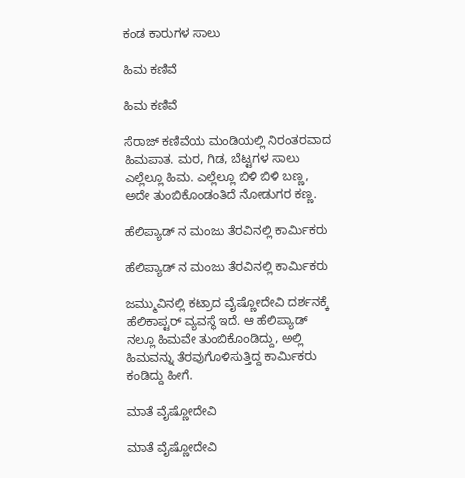ಕಂಡ ಕಾರುಗಳ ಸಾಲು

ಹಿಮ ಕಣಿವೆ

ಹಿಮ ಕಣಿವೆ

ಸೆರಾಜ್ ಕಣಿವೆಯ ಮಂಡಿಯಲ್ಲಿ ನಿರಂತರವಾದ ಹಿಮಪಾತ. ಮರ, ಗಿಡ, ಬೆಟ್ಟಗಳ ಸಾಲು ಎಲ್ಲೆಲ್ಲೂ ಹಿಮ. ಎಲ್ಲೆಲ್ಲೂ ಬಿಳಿ ಬಿಳಿ ಬಣ್ಣ, ಅದೇ ತುಂಬಿಕೊಂಡಂತಿದೆ ನೋಡುಗರ ಕಣ್ಣ.

ಹೆಲಿಪ್ಯಾಡ್ ನ ಮಂಜು ತೆರವಿನಲ್ಲಿ ಕಾರ್ಮಿಕರು

ಹೆಲಿಪ್ಯಾಡ್ ನ ಮಂಜು ತೆರವಿನಲ್ಲಿ ಕಾರ್ಮಿಕರು

ಜಮ್ಮುವಿನಲ್ಲಿ ಕಟ್ರಾದ ವೈಷ್ಣೋದೇವಿ ದರ್ಶನಕ್ಕೆ ಹೆಲಿಕಾಪ್ಟರ್ ವ್ಯವಸ್ಥೆ ಇದೆ. ಆ ಹೆಲಿಪ್ಯಾಡ್ ನಲ್ಲೂ ಹಿಮವೇ ತುಂಬಿಕೊಂಡಿದ್ದು, ಅಲ್ಲಿ ಹಿಮವನ್ನು ತೆರವುಗೊಳಿಸುತ್ತಿದ್ದ ಕಾರ್ಮಿಕರು ಕಂಡಿದ್ದು ಹೀಗೆ.

ಮಾತೆ ವೈಷ್ಣೋದೇವಿ

ಮಾತೆ ವೈಷ್ಣೋದೇವಿ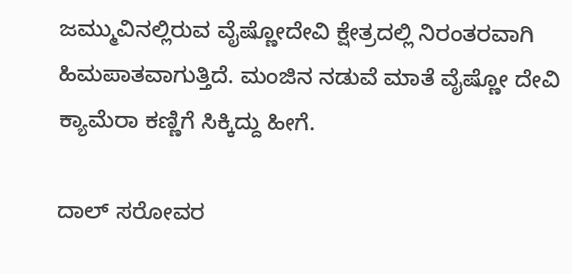ಜಮ್ಮುವಿನಲ್ಲಿರುವ ವೈಷ್ಣೋದೇವಿ ಕ್ಷೇತ್ರದಲ್ಲಿ ನಿರಂತರವಾಗಿ ಹಿಮಪಾತವಾಗುತ್ತಿದೆ. ಮಂಜಿನ ನಡುವೆ ಮಾತೆ ವೈಷ್ಣೋ ದೇವಿ ಕ್ಯಾಮೆರಾ ಕಣ್ಣಿಗೆ ಸಿಕ್ಕಿದ್ದು ಹೀಗೆ.

ದಾಲ್ ಸರೋವರ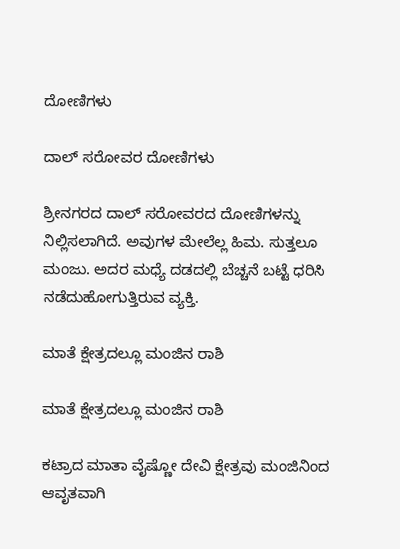ದೋಣಿಗಳು

ದಾಲ್ ಸರೋವರ ದೋಣಿಗಳು

ಶ್ರೀನಗರದ ದಾಲ್ ಸರೋವರದ ದೋಣಿಗಳನ್ನು ನಿಲ್ಲಿಸಲಾಗಿದೆ. ಅವುಗಳ ಮೇಲೆಲ್ಲ ಹಿಮ. ಸುತ್ತಲೂ ಮಂಜು. ಅದರ ಮಧ್ಯೆ ದಡದಲ್ಲಿ ಬೆಚ್ಚನೆ ಬಟ್ಟೆ ಧರಿಸಿ ನಡೆದುಹೋಗುತ್ತಿರುವ ವ್ಯಕ್ತಿ.

ಮಾತೆ ಕ್ಷೇತ್ರದಲ್ಲೂ ಮಂಜಿನ ರಾಶಿ

ಮಾತೆ ಕ್ಷೇತ್ರದಲ್ಲೂ ಮಂಜಿನ ರಾಶಿ

ಕಟ್ರಾದ ಮಾತಾ ವೈಷ್ಣೋ ದೇವಿ ಕ್ಷೇತ್ರವು ಮಂಜಿನಿಂದ ಆವೃತವಾಗಿ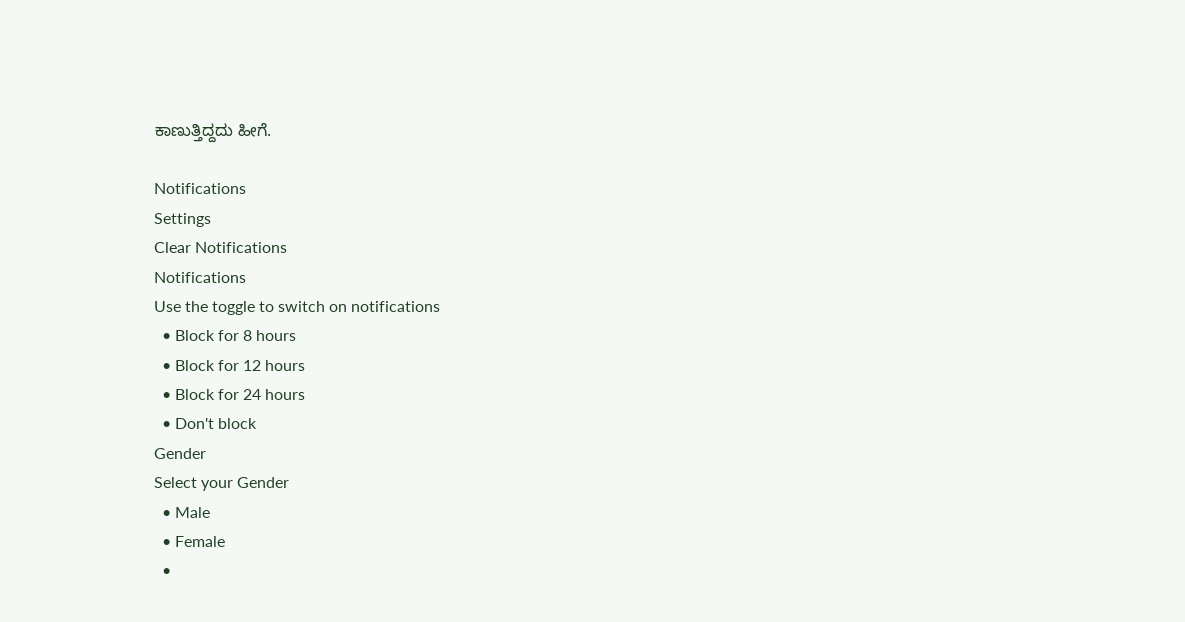ಕಾಣುತ್ತಿದ್ದದು ಹೀಗೆ.

Notifications
Settings
Clear Notifications
Notifications
Use the toggle to switch on notifications
  • Block for 8 hours
  • Block for 12 hours
  • Block for 24 hours
  • Don't block
Gender
Select your Gender
  • Male
  • Female
  •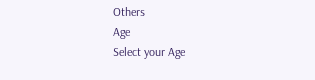Others
Age
Select your Age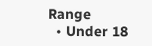Range
  • Under 18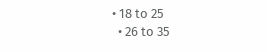• 18 to 25
  • 26 to 35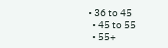• 36 to 45
  • 45 to 55
  • 55+